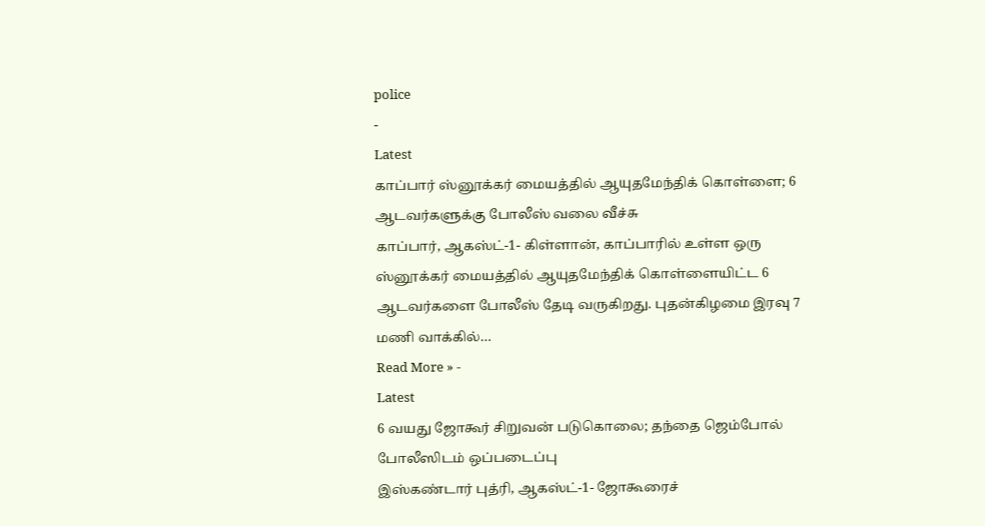police
-
Latest
காப்பார் ஸ்னூக்கர் மையத்தில் ஆயுதமேந்திக் கொள்ளை; 6 ஆடவர்களுக்கு போலீஸ் வலை வீச்சு
காப்பார், ஆகஸ்ட்-1- கிள்ளான், காப்பாரில் உள்ள ஒரு ஸ்னூக்கர் மையத்தில் ஆயுதமேந்திக் கொள்ளையிட்ட 6 ஆடவர்களை போலீஸ் தேடி வருகிறது. புதன்கிழமை இரவு 7 மணி வாக்கில்…
Read More » -
Latest
6 வயது ஜோகூர் சிறுவன் படுகொலை; தந்தை ஜெம்போல் போலீஸிடம் ஒப்படைப்பு
இஸ்கண்டார் புத்ரி, ஆகஸ்ட்-1- ஜோகூரைச்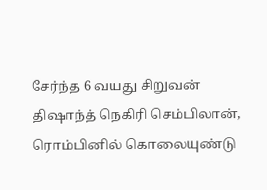சேர்ந்த 6 வயது சிறுவன் திஷாந்த் நெகிரி செம்பிலான், ரொம்பினில் கொலையுண்டு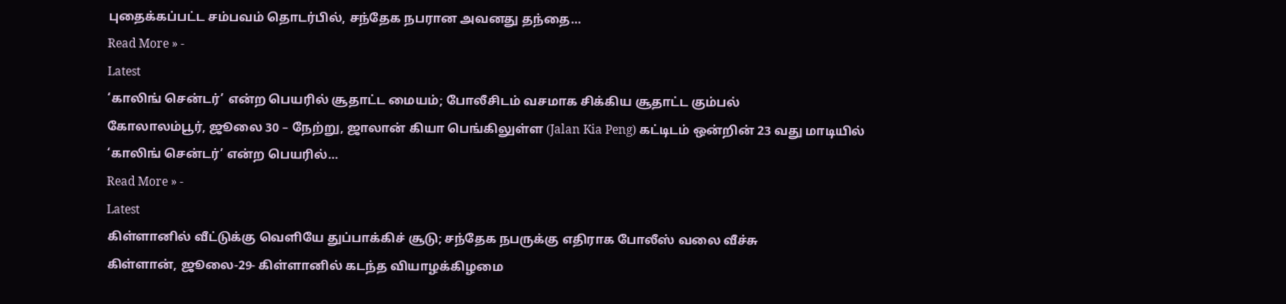புதைக்கப்பட்ட சம்பவம் தொடர்பில், சந்தேக நபரான அவனது தந்தை…
Read More » -
Latest
‘காலிங் சென்டர்’ என்ற பெயரில் சூதாட்ட மையம்; போலீசிடம் வசமாக சிக்கிய சூதாட்ட கும்பல்
கோலாலம்பூர், ஜூலை 30 – நேற்று, ஜாலான் கியா பெங்கிலுள்ள (Jalan Kia Peng) கட்டிடம் ஒன்றின் 23 வது மாடியில் ‘காலிங் சென்டர்’ என்ற பெயரில்…
Read More » -
Latest
கிள்ளானில் வீட்டுக்கு வெளியே துப்பாக்கிச் சூடு; சந்தேக நபருக்கு எதிராக போலீஸ் வலை வீச்சு
கிள்ளான், ஜூலை-29- கிள்ளானில் கடந்த வியாழக்கிழமை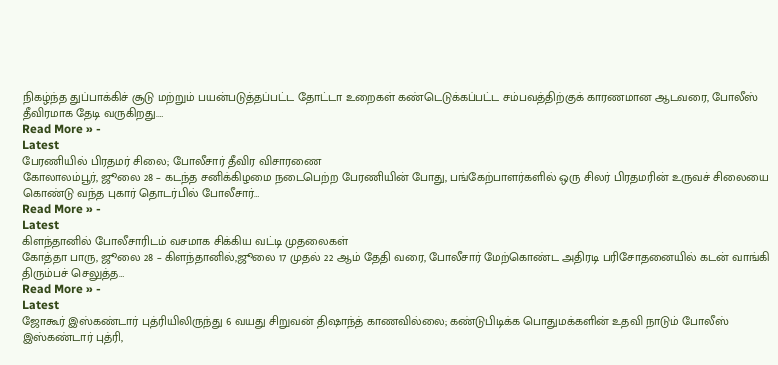நிகழ்ந்த துப்பாக்கிச் சூடு மற்றும் பயன்படுத்தப்பட்ட தோட்டா உறைகள் கண்டெடுக்கப்பட்ட சம்பவத்திற்குக் காரணமான ஆடவரை, போலீஸ் தீவிரமாக தேடி வருகிறது.…
Read More » -
Latest
பேரணியில் பிரதமர் சிலை; போலீசார் தீவிர விசாரணை
கோலாலம்பூர், ஜூலை 28 – கடந்த சனிக்கிழமை நடைபெற்ற பேரணியின் போது, பங்கேற்பாளர்களில் ஒரு சிலர் பிரதமரின் உருவச் சிலையை கொண்டு வந்த புகார் தொடர்பில் போலீசார்…
Read More » -
Latest
கிளந்தானில் போலீசாரிடம் வசமாக சிக்கிய வட்டி முதலைகள்
கோத்தா பாரு, ஜூலை 28 – கிளந்தானில்,ஜூலை 17 முதல் 22 ஆம் தேதி வரை, போலீசார் மேற்கொண்ட அதிரடி பரிசோதனையில் கடன் வாங்கி திரும்பச் செலுத்த…
Read More » -
Latest
ஜோகூர் இஸ்கண்டார் புத்ரியிலிருந்து 6 வயது சிறுவன் திஷாந்த் காணவில்லை; கண்டுபிடிக்க பொதுமக்களின் உதவி நாடும் போலீஸ்
இஸ்கண்டார் புத்ரி,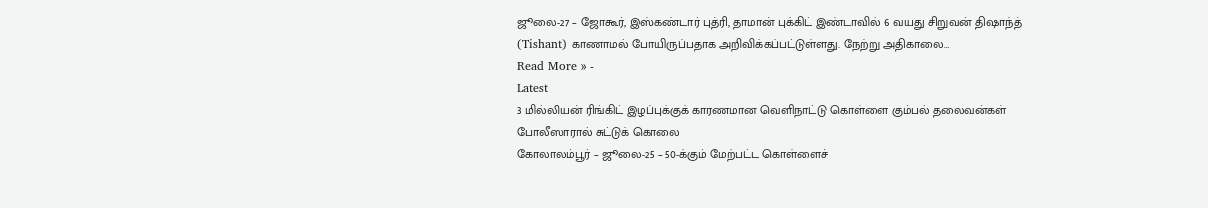ஜூலை-27 – ஜோகூர், இஸ்கண்டார் புத்ரி, தாமான் புக்கிட் இண்டாவில் 6 வயது சிறுவன் திஷாந்த் (Tishant) காணாமல் போயிருப்பதாக அறிவிக்கப்பட்டுள்ளது. நேற்று அதிகாலை…
Read More » -
Latest
3 மில்லியன் ரிங்கிட் இழப்புக்குக் காரணமான வெளிநாட்டு கொள்ளை கும்பல் தலைவன்கள் போலீஸாரால் சுட்டுக் கொலை
கோலாலம்பூர் – ஜூலை-25 – 50-க்கும் மேற்பட்ட கொள்ளைச்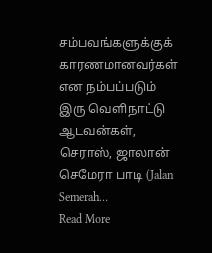சம்பவங்களுக்குக் காரணமானவர்கள் என நம்பப்படும் இரு வெளிநாட்டு ஆடவன்கள், செராஸ், ஜாலான் செமேரா பாடி (Jalan Semerah…
Read More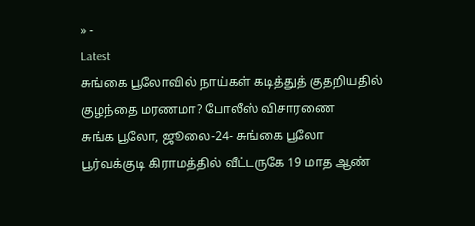» -
Latest
சுங்கை பூலோவில் நாய்கள் கடித்துத் குதறியதில் குழந்தை மரணமா? போலீஸ் விசாரணை
சுங்க பூலோ, ஜூலை-24- சுங்கை பூலோ பூர்வக்குடி கிராமத்தில் வீட்டருகே 19 மாத ஆண்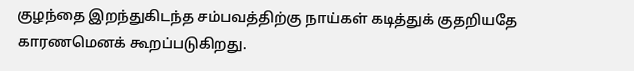குழந்தை இறந்துகிடந்த சம்பவத்திற்கு நாய்கள் கடித்துக் குதறியதே காரணமெனக் கூறப்படுகிறது.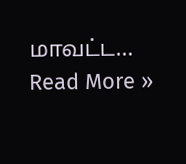மாவட்ட…
Read More »